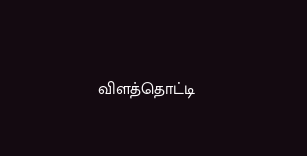விளத்தொட்டி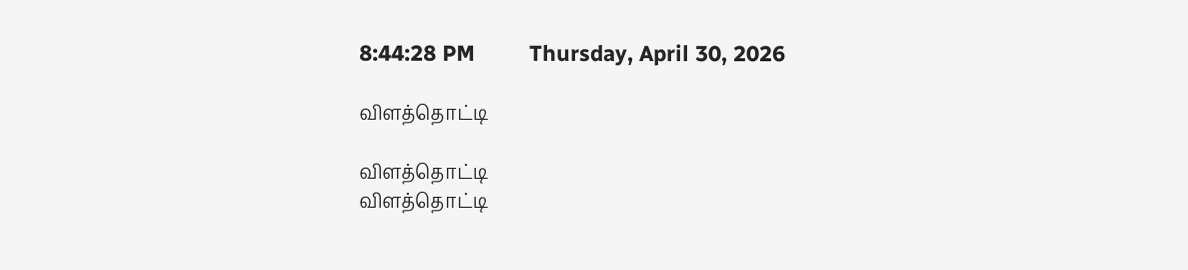8:44:28 PM         Thursday, April 30, 2026

விளத்தொட்டி

விளத்தொட்டி
விளத்தொட்டி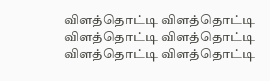விளத்தொட்டி விளத்தொட்டி விளத்தொட்டி விளத்தொட்டி விளத்தொட்டி விளத்தொட்டி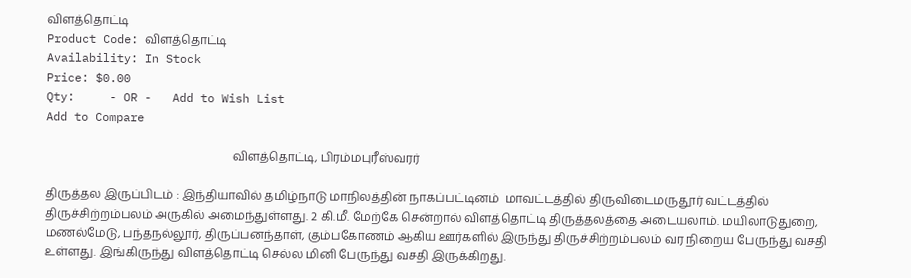விளத்தொட்டி
Product Code: விளத்தொட்டி
Availability: In Stock
Price: $0.00
Qty:     - OR -   Add to Wish List
Add to Compare

                                                                விளத்தொட்டி, பிரம்மபுரீஸ்வரர்

திருத்தல இருப்பிடம் : இந்தியாவில் தமிழ்நாடு மாநிலத்தின் நாகப்பட்டினம்  மாவட்டத்தில் திருவிடைமருதூர் வட்டத்தில் திருச்சிற்றம்பலம் அருகில் அமைந்துள்ளது. 2 கி.மீ. மேற்கே சென்றால் விளத்தொட்டி திருத்தலத்தை அடையலாம். மயிலாடுதுறை, மணல்மேடு, பந்தநல்லூர், திருப்பனந்தாள், கும்பகோணம் ஆகிய ஊர்களில் இருந்து திருச்சிற்றம்பலம் வர நிறைய பேருந்து வசதி உள்ளது. இங்கிருந்து விளத்தொட்டி செல்ல மினி பேருந்து வசதி இருக்கிறது.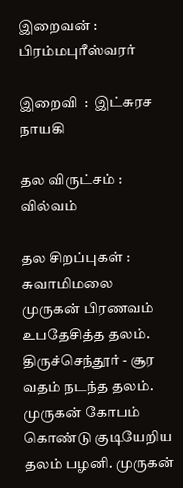இறைவன் : பிரம்மபுரீஸ்வரர்

இறைவி  :  இட்சுரச நாயகி

தல விருட்சம் : வில்வம்

தல சிறப்புகள் :  சுவாமிமலை முருகன் பிரணவம் உபதேசித்த தலம். திருச்செந்தூர் - சூர வதம் நடந்த தலம். முருகன் கோபம் கொண்டு குடியேறிய தலம் பழனி. முருகன்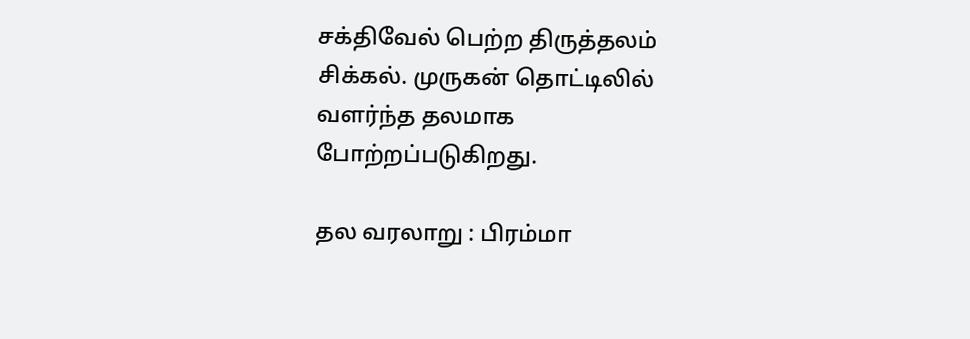சக்திவேல் பெற்ற திருத்தலம் சிக்கல். முருகன் தொட்டிலில் வளர்ந்த தலமாக போற்றப்படுகிறது.

தல வரலாறு : பிரம்மா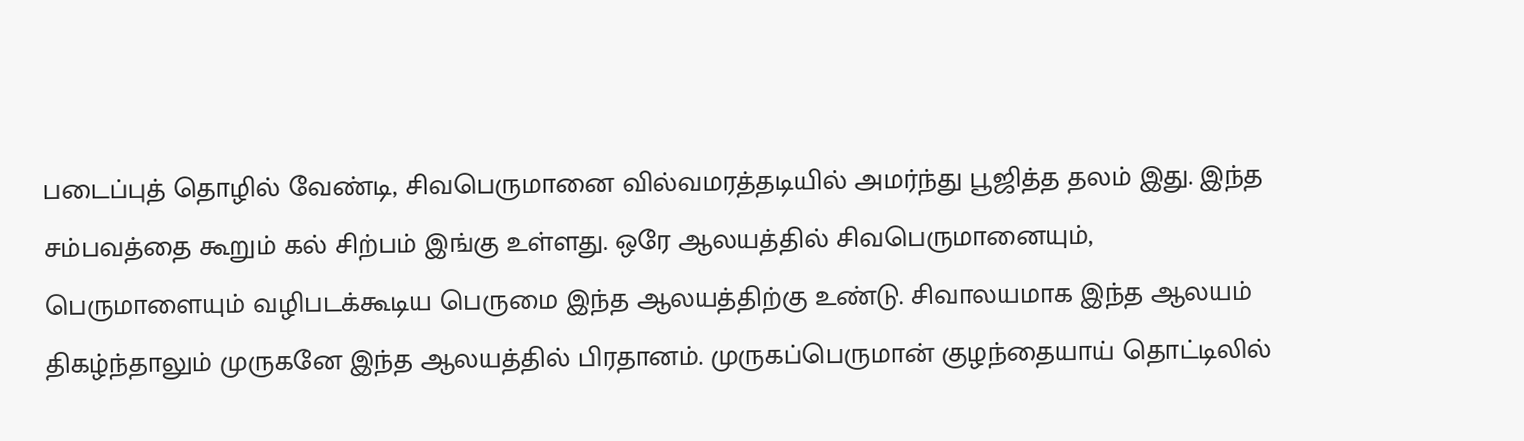படைப்புத் தொழில் வேண்டி, சிவபெருமானை வில்வமரத்தடியில் அமர்ந்து பூஜித்த தலம் இது. இந்த சம்பவத்தை கூறும் கல் சிற்பம் இங்கு உள்ளது. ஒரே ஆலயத்தில் சிவபெருமானையும், பெருமாளையும் வழிபடக்கூடிய பெருமை இந்த ஆலயத்திற்கு உண்டு. சிவாலயமாக இந்த ஆலயம் திகழ்ந்தாலும் முருகனே இந்த ஆலயத்தில் பிரதானம். முருகப்பெருமான் குழந்தையாய் தொட்டிலில்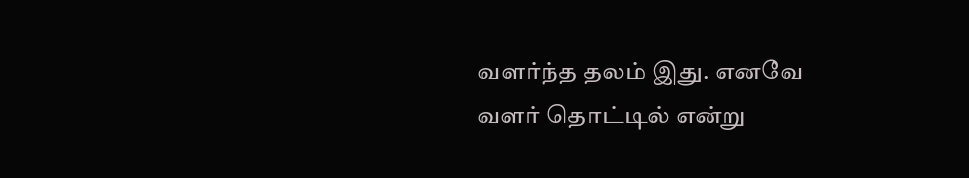வளர்ந்த தலம் இது. எனவே வளர் தொட்டில் என்று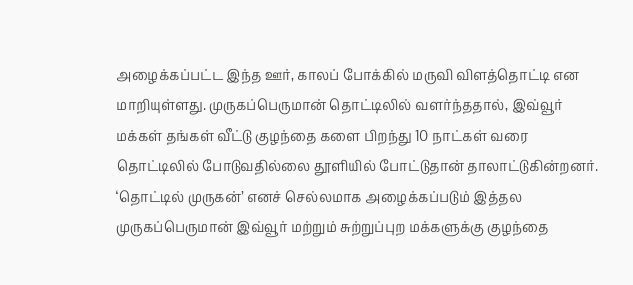அழைக்கப்பட்ட இந்த ஊர், காலப் போக்கில் மருவி விளத்தொட்டி என மாறியுள்ளது. முருகப்பெருமான் தொட்டிலில் வளர்ந்ததால், இவ்வூர் மக்கள் தங்கள் வீட்டு குழந்தை களை பிறந்து 10 நாட்கள் வரை தொட்டிலில் போடுவதில்லை தூளியில் போட்டுதான் தாலாட்டுகின்றனர். ‘தொட்டில் முருகன்’ எனச் செல்லமாக அழைக்கப்படும் இத்தல முருகப்பெருமான் இவ்வூர் மற்றும் சுற்றுப்புற மக்களுக்கு குழந்தை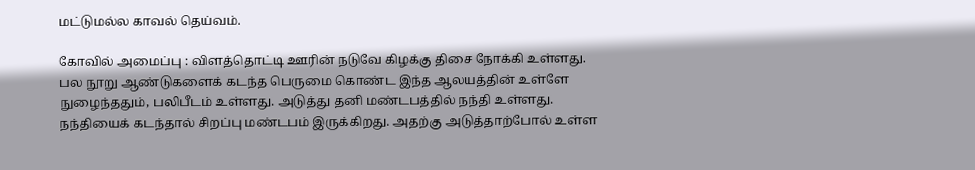மட்டுமல்ல காவல் தெய்வம்.

கோவில் அமைப்பு : விளத்தொட்டி ஊரின் நடுவே கிழக்கு திசை நோக்கி உள்ளது. பல நூறு ஆண்டுகளைக் கடந்த பெருமை கொண்ட இந்த ஆலயத்தின் உள்ளே நுழைந்ததும், பலிபீடம் உள்ளது. அடுத்து தனி மண்டபத்தில் நந்தி உள்ளது. நந்தியைக் கடந்தால் சிறப்பு மண்டபம் இருக்கிறது. அதற்கு அடுத்தாற்போல் உள்ள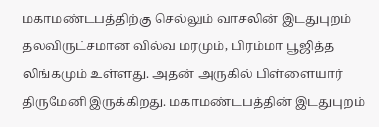மகாமண்டபத்திற்கு செல்லும் வாசலின் இடதுபுறம் தலவிருட்சமான வில்வ மரமும், பிரம்மா பூஜித்த லிங்கமும் உள்ளது. அதன் அருகில் பிள்ளையார் திருமேனி இருக்கிறது. மகாமண்டபத்தின் இடதுபுறம்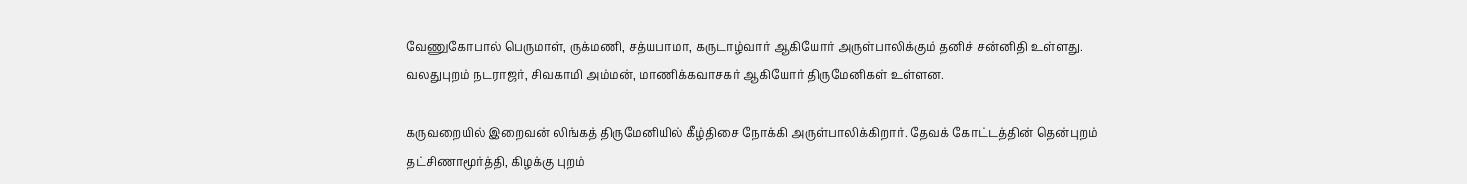வேணுகோபால் பெருமாள், ருக்மணி, சத்யபாமா, கருடாழ்வார் ஆகியோர் அருள்பாலிக்கும் தனிச் சன்னிதி உள்ளது. வலதுபுறம் நடராஜர், சிவகாமி அம்மன், மாணிக்கவாசகர் ஆகியோர் திருமேனிகள் உள்ளன.

கருவறையில் இறைவன் லிங்கத் திருமேனியில் கீழ்திசை நோக்கி அருள்பாலிக்கிறார். தேவக் கோட்டத்தின் தென்புறம் தட்சிணாமூர்த்தி, கிழக்கு புறம்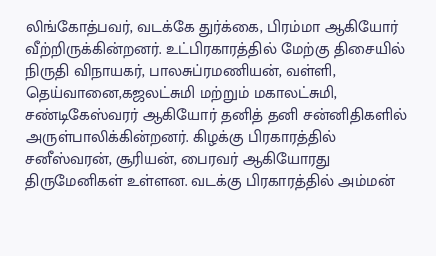லிங்கோத்பவர், வடக்கே துர்க்கை, பிரம்மா ஆகியோர் வீற்றிருக்கின்றனர். உட்பிரகாரத்தில் மேற்கு திசையில் நிருதி விநாயகர், பாலசுப்ரமணியன், வள்ளி, தெய்வானை,கஜலட்சுமி மற்றும் மகாலட்சுமி, சண்டிகேஸ்வரர் ஆகியோர் தனித் தனி சன்னிதிகளில் அருள்பாலிக்கின்றனர். கிழக்கு பிரகாரத்தில் சனீஸ்வரன், சூரியன், பைரவர் ஆகியோரது திருமேனிகள் உள்ளன. வடக்கு பிரகாரத்தில் அம்மன்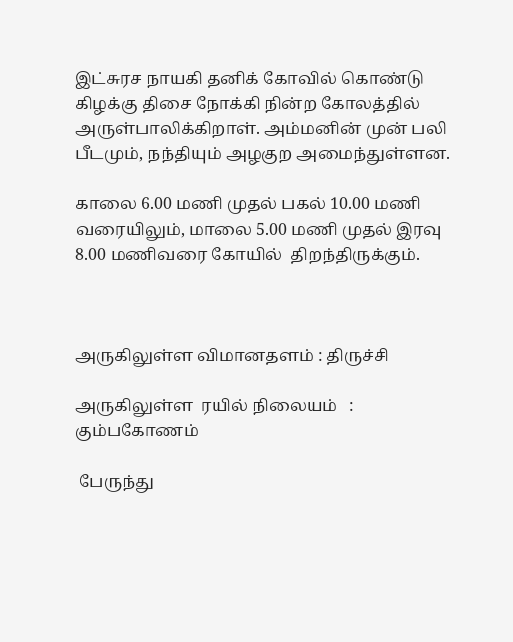இட்சுரச நாயகி தனிக் கோவில் கொண்டு கிழக்கு திசை நோக்கி நின்ற கோலத்தில் அருள்பாலிக்கிறாள். அம்மனின் முன் பலி பீடமும், நந்தியும் அழகுற அமைந்துள்ளன.

காலை 6.00 மணி முதல் பகல் 10.00 மணி வரையிலும், மாலை 5.00 மணி முதல் இரவு 8.00 மணிவரை கோயில்  திறந்திருக்கும்.



அருகிலுள்ள விமானதளம் : திருச்சி

அருகிலுள்ள  ரயில் நிலையம்   :  கும்பகோணம்

 பேருந்து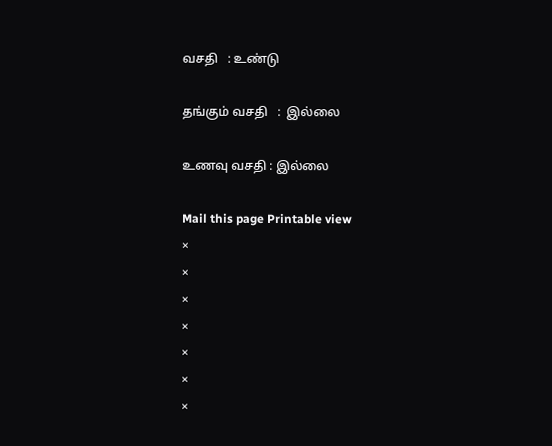வசதி   : உண்டு

தங்கும் வசதி   :  இல்லை

உணவு வசதி : இல்லை

Mail this page Printable view
×
×
×
×
×
×
×